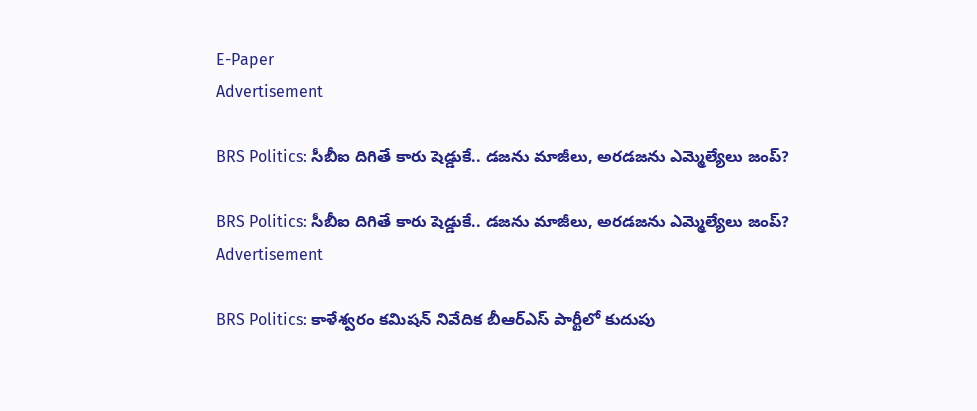E-Paper
Advertisement

BRS Politics: సీబీఐ దిగితే కారు షెడ్డుకే.. డజను మాజీలు, అరడజను ఎమ్మెల్యేలు జంప్?

BRS Politics: సీబీఐ దిగితే కారు షెడ్డుకే.. డజను మాజీలు, అరడజను ఎమ్మెల్యేలు జంప్?
Advertisement

BRS Politics: కాళేశ్వరం కమిషన్ నివేదిక బీఆర్ఎస్ పార్టీలో కుదుపు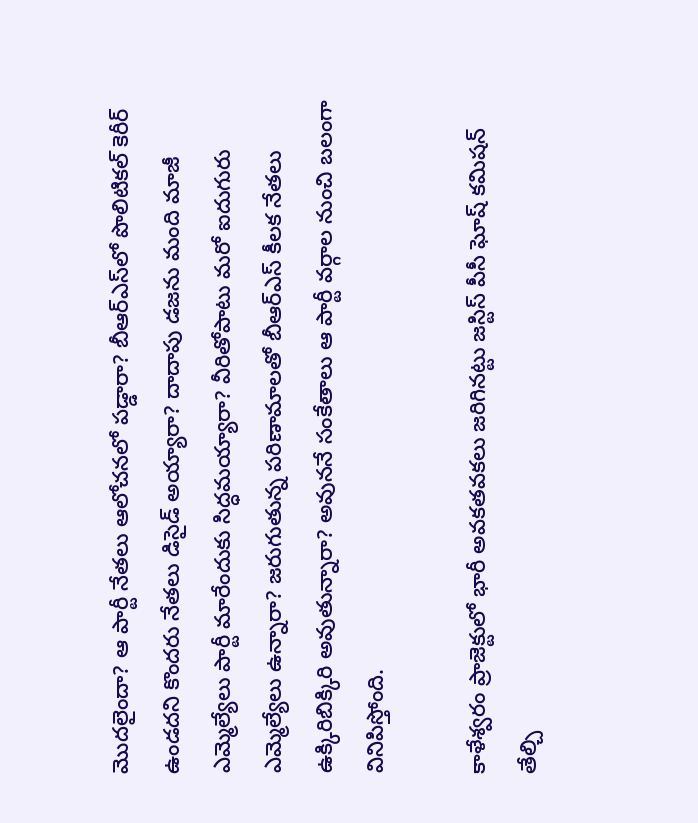మొదలైందా? ఆ పార్టీ నేతలు ఆలోచనలో పడ్డారా? బీఆర్ఎస్‌లో పొలిటికల్ కెరీర్ ఉండదని కొందరు నేతలు డిసైడ్ అయ్యారా? దాదాపు డజను మంది మాజీ ఎమ్మెల్యేలు పార్టీ మారేందుకు సిద్ధమయ్యారా? వీరితోపాటు మరో ఐదుగురు ఎమ్మెల్యేలు ఉన్నారా? జరుగుతున్న పరిణామాలతో బీఆర్ఎస్ కీలక నేతలు ఉక్కిరిబిక్కిరి అవుతున్నారా? అవుననే సంకేతాలు ఆ పార్టీ వర్గాల నుంచి బలంగా వినిపిస్తోంది.

కాళేశ్వరం ప్రాజెక్టులో భారీ అవకతవకలు జరిగినట్టు జస్టిస్ పీసీ ఘోష్ కమిషన్ తేల్చి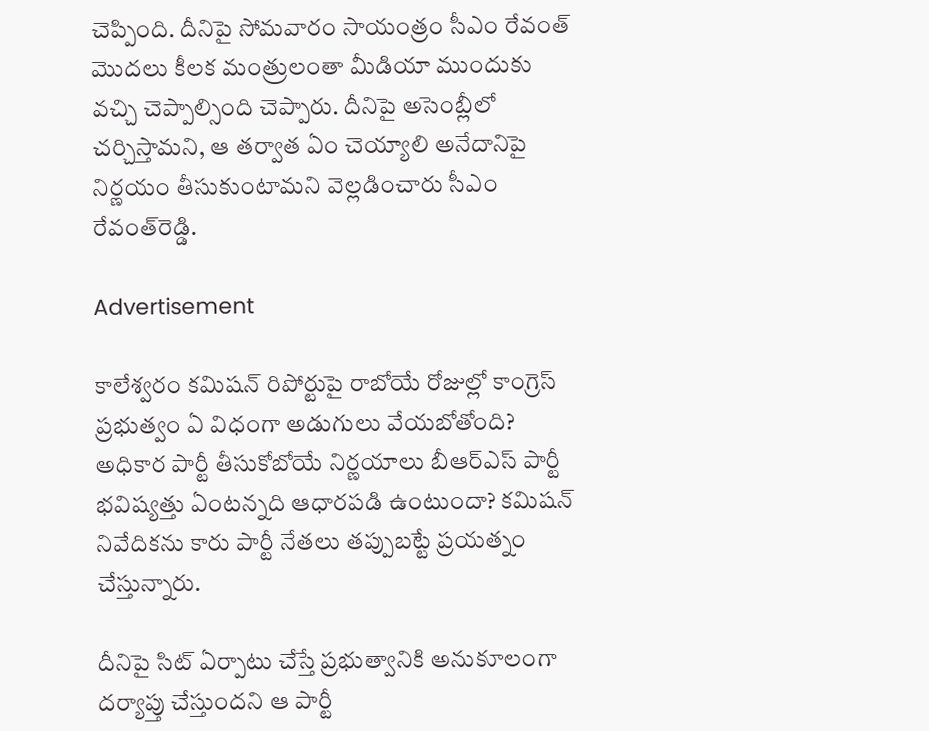చెప్పింది. దీనిపై సోమవారం సాయంత్రం సీఎం రేవంత్ మొదలు కీలక మంత్రులంతా మీడియా ముందుకు వచ్చి చెప్పాల్సింది చెప్పారు. దీనిపై అసెంబ్లీలో చర్చిస్తామని, ఆ తర్వాత ఏం చెయ్యాలి అనేదానిపై నిర్ణయం తీసుకుంటామని వెల్లడించారు సీఎం రేవంత్‌రెడ్డి.

Advertisement

కాలేశ్వరం కమిషన్ రిపోర్టుపై రాబోయే రోజుల్లో కాంగ్రెస్ ప్రభుత్వం ఏ విధంగా అడుగులు వేయబోతోంది? అధికార పార్టీ తీసుకోబోయే నిర్ణయాలు బీఆర్ఎస్ పార్టీ భవిష్యత్తు ఏంటన్నది ఆధారపడి ఉంటుందా? కమిషన్ నివేదికను కారు పార్టీ నేతలు తప్పుబట్టే ప్రయత్నం చేస్తున్నారు.

దీనిపై సిట్ ఏర్పాటు చేస్తే ప్రభుత్వానికి అనుకూలంగా దర్యాప్తు చేస్తుందని ఆ పార్టీ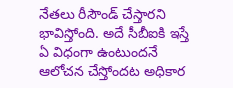నేతలు రీసౌండ్ చేస్తారని భావిస్తోంది. అదే సీబీఐకి ఇస్తే ఏ విధంగా ఉంటుందనే ఆలోచన చేస్తోందట అధికార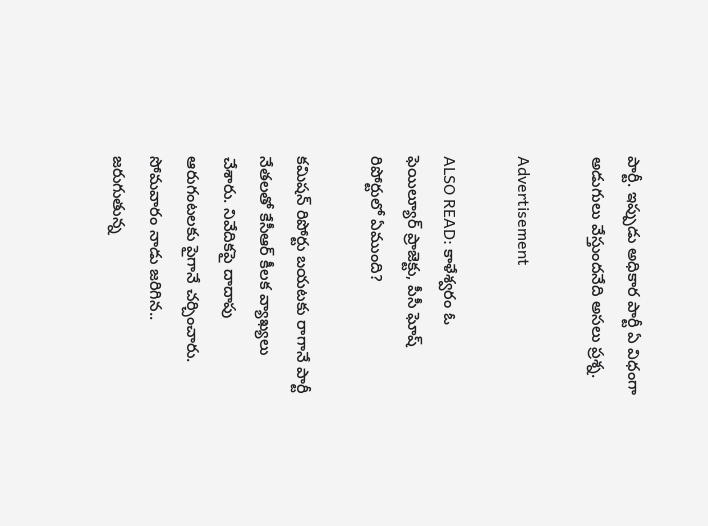పార్టీ. ఇప్పుడు అధికార పార్టీ ఏ విధంగా అడుగులు వేస్తుందనేది అసలు ప్రశ్న.

Advertisement

ALSO READ: కాళేశ్వరం ఓ ఫెయిల్యూర్ ప్రాజెక్టు, పీసీ ఘోష్ రిపోర్టులో ఏముంది?

కమిషన్ రిపోర్టు బయటకు రాగానే పార్టీ నేతలతో కేసీఆర్ కీలక వ్యాఖ్యలు చేశారు. నివేదికపై దాదాపు ఆరుగంటలకు పైగానే చర్చించారు. సోమవారం నాడు జరిగిన.. జరుగుతున్న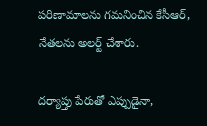పరిణామాలను గమనించిన కేసీఆర్, నేతలను అలర్ట్ చేశారు.

దర్యాప్తు పేరుతో ఎప్పుడైనా,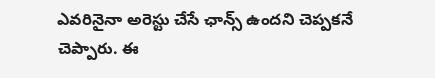ఎవరినైనా అరెస్టు చేసే ఛాన్స్ ఉందని చెప్పకనే చెప్పారు. ఈ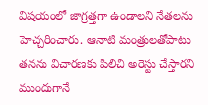విషయంలో జాగ్రత్తగా ఉండాలని నేతలను హెచ్చరించారు. ఆనాటి మంత్రులతోపాటు తనను విచారణకు పిలిచి అరెస్టు చేస్తారని ముందుగానే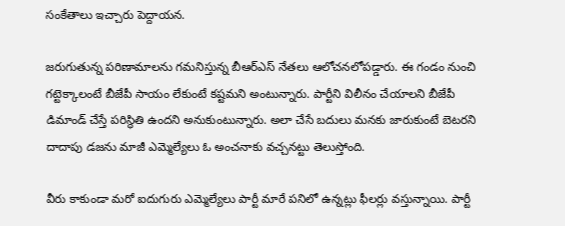సంకేతాలు ఇచ్చారు పెద్దాయన.

జరుగుతున్న పరిణామాలను గమనిస్తున్న బీఆర్ఎస్ నేతలు ఆలోచనలోపడ్డారు. ఈ గండం నుంచి గట్టెక్కాలంటే బీజేపీ సాయం లేకుంటే కష్టమని అంటున్నారు. పార్టీని విలీనం చేయాలని బీజేపీ డిమాండ్ చేస్తే పరిస్థితి ఉందని అనుకుంటున్నారు. అలా చేసే బదులు మనకు జారుకుంటే బెటరని దాదాపు డజను మాజీ ఎమ్మెల్యేలు ఓ అంచనాకు వచ్చనట్టు తెలుస్తోంది.

వీరు కాకుండా మరో ఐదుగురు ఎమ్మెల్యేలు పార్టీ మారే పనిలో ఉన్నట్లు ఫీలర్లు వస్తున్నాయి. పార్టీ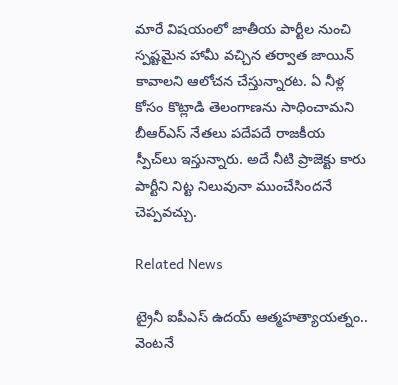మారే విషయంలో జాతీయ పార్టీల నుంచి స్పష్టమైన హామీ వచ్చిన తర్వాత జాయిన్ కావాలని ఆలోచన చేస్తున్నారట. ఏ నీళ్ల కోసం కొట్లాడి తెలంగాణను సాధించామని బీఆర్ఎస్ నేతలు పదేపదే రాజకీయ స్పీచ్‌లు ఇస్తున్నారు. అదే నీటి ప్రాజెక్టు కారు పార్టీని నిట్ట నిలువునా ముంచేసిందనే చెప్పవచ్చు.

Related News

ట్రైనీ ఐపీఎస్‌ ఉదయ్‌ ఆత్మహత్యాయత్నం.. వెంటనే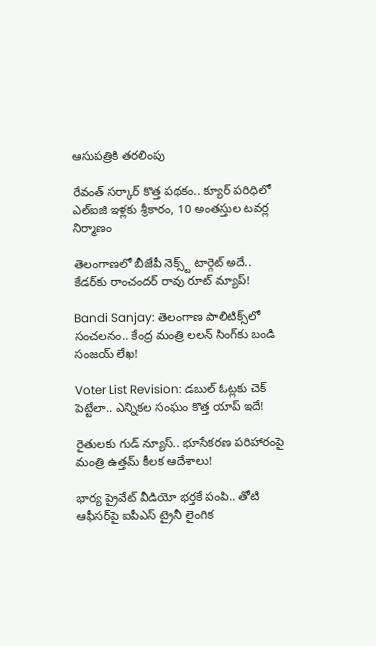ఆసుపత్రికి తరలింపు

రేవంత్ సర్కార్ కొత్త పథకం.. క్యూర్ పరిధిలో ఎల్ఐజి ఇళ్లకు శ్రీకారం, 10 అంతస్తుల టవర్ల నిర్మాణం

తెలంగాణలో బీజేపీ నెక్స్ట్ టార్గెట్ అదే.. కేడర్‌కు రాంచందర్ రావు రూట్ మ్యాప్!

Bandi Sanjay: తెలంగాణ పాలిటిక్స్‌లో సంచలనం.. కేంద్ర మంత్రి లలన్ సింగ్‌కు బండి సంజయ్ లేఖ!

Voter List Revision: డబుల్ ఓట్లకు చెక్ పెట్టేలా.. ఎన్నికల సంఘం కొత్త యాప్ ఇదే!

రైతులకు గుడ్ న్యూస్.. భూసేకరణ పరిహారంపై మంత్రి ఉత్తమ్ కీలక ఆదేశాలు!

భార్య ప్రైవేట్ వీడియో భర్తకే పంపి.. తోటి ఆఫీసర్‌పై ఐపీఎస్ ట్రైనీ లైంగిక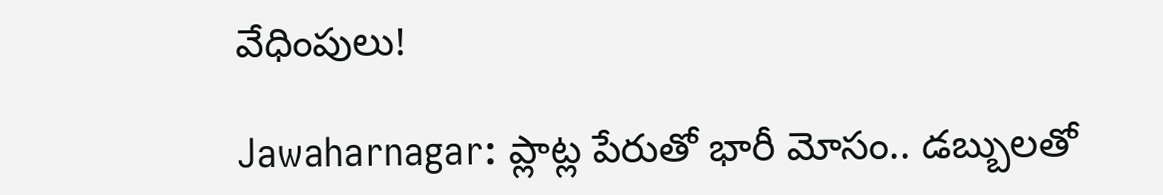వేధింపులు!

Jawaharnagar: ప్లాట్ల పేరుతో భారీ మోసం.. డబ్బులతో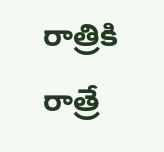రాత్రికి రాత్రే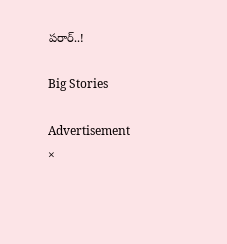పరార్..!

Big Stories

Advertisement
×